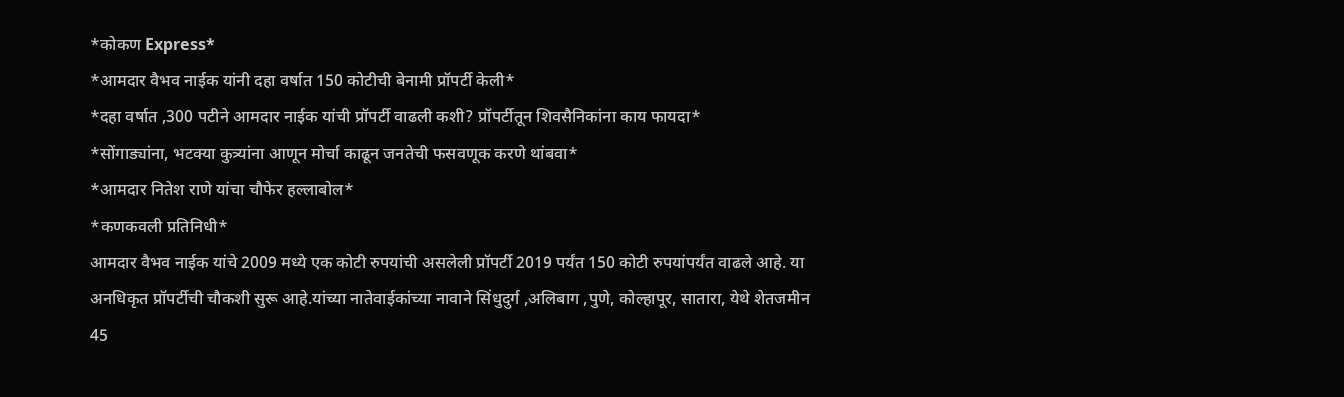*कोकण Express*
*आमदार वैभव नाईक यांनी दहा वर्षात 150 कोटीची बेनामी प्रॉपर्टी केली*
*दहा वर्षात ,300 पटीने आमदार नाईक यांची प्रॉपर्टी वाढली कशी? प्रॉपर्टीतून शिवसैनिकांना काय फायदा*
*सोंगाड्यांना, भटक्या कुत्र्यांना आणून मोर्चा काढून जनतेची फसवणूक करणे थांबवा*
*आमदार नितेश राणे यांचा चौफेर हल्लाबोल*
*कणकवली प्रतिनिधी*
आमदार वैभव नाईक यांचे 2009 मध्ये एक कोटी रुपयांची असलेली प्रॉपर्टी 2019 पर्यंत 150 कोटी रुपयांपर्यंत वाढले आहे. या अनधिकृत प्रॉपर्टीची चौकशी सुरू आहे.यांच्या नातेवाईकांच्या नावाने सिंधुदुर्ग ,अलिबाग ,पुणे, कोल्हापूर, सातारा, येथे शेतजमीन 45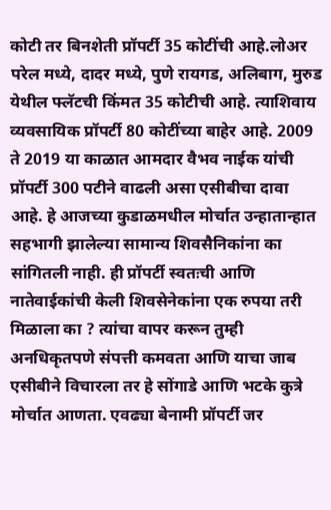कोटी तर बिनशेती प्रॉपर्टी 35 कोटींची आहे.लोअर परेल मध्ये, दादर मध्ये, पुणे रायगड, अलिबाग, मुरुड येथील फ्लॅटची किंमत 35 कोटीची आहे. त्याशिवाय व्यवसायिक प्रॉपर्टी 80 कोटींच्या बाहेर आहे. 2009 ते 2019 या काळात आमदार वैभव नाईक यांची प्रॉपर्टी 300 पटीने वाढली असा एसीबीचा दावा आहे. हे आजच्या कुडाळमधील मोर्चात उन्हातान्हात सहभागी झालेल्या सामान्य शिवसैनिकांना का सांगितली नाही. ही प्रॉपर्टी स्वतःची आणि नातेवाईकांची केली शिवसेनेकांना एक रुपया तरी मिळाला का ? त्यांचा वापर करून तुम्ही अनधिकृतपणे संपत्ती कमवता आणि याचा जाब एसीबीने विचारला तर हे सोंगाडे आणि भटके कुत्रे मोर्चात आणता. एवढ्या बेनामी प्रॉपर्टी जर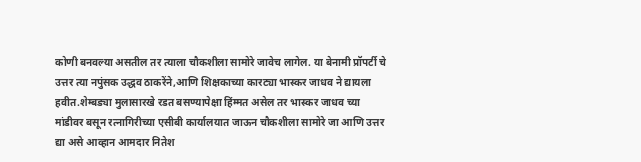कोणी बनवल्या असतील तर त्याला चौकशीला सामोरे जावेच लागेल. या बेनामी प्रॉपर्टी चे उत्तर त्या नपुंसक उद्धव ठाकरेंने,आणि शिक्षकाच्या कारट्या भास्कर जाधव ने द्यायला हवीत.शेम्बड्या मुलासारखे रडत बसण्यापेक्षा हिंम्मत असेल तर भास्कर जाधव च्या मांडीवर बसून रत्नागिरीच्या एसीबी कार्यालयात जाऊन चौकशीला सामोरे जा आणि उत्तर द्या असे आव्हान आमदार नितेश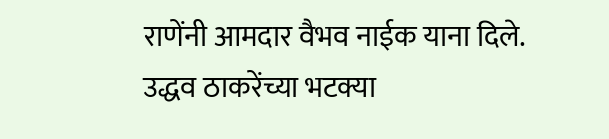राणेंनी आमदार वैभव नाईक याना दिले.
उद्धव ठाकरेंच्या भटक्या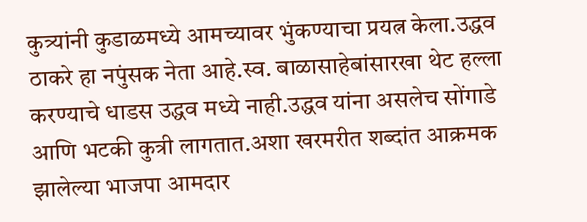कुत्र्यांनी कुडाळमध्ये आमच्यावर भुंकण्याचा प्रयत्न केला.उद्धव ठाकरे हा नपुंसक नेता आहे.स्व. बाळासाहेबांसारखा थेट हल्ला करण्याचे धाडस उद्धव मध्ये नाही.उद्धव यांना असलेच सोंगाडे आणि भटकी कुत्री लागतात.अशा खरमरीत शब्दांत आक्रमक झालेल्या भाजपा आमदार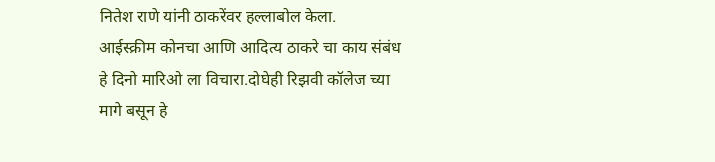नितेश राणे यांनी ठाकरेंवर हल्लाबोल केला.
आईस्क्रीम कोनचा आणि आदित्य ठाकरे चा काय संबंध हे दिनो मारिओ ला विचारा.दोघेही रिझवी कॉलेज च्या मागे बसून हे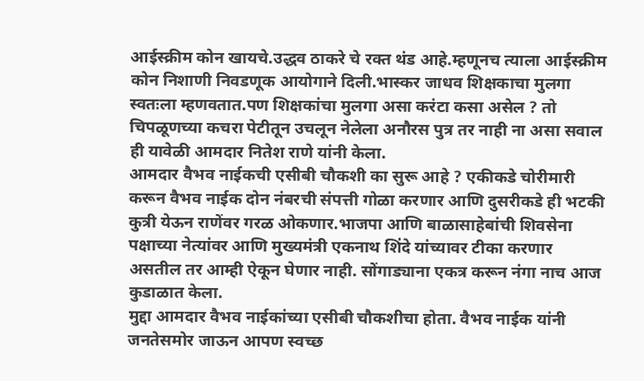आईस्क्रीम कोन खायचे.उद्धव ठाकरे चे रक्त थंड आहे.म्हणूनच त्याला आईस्क्रीम कोन निशाणी निवडणूक आयोगाने दिली.भास्कर जाधव शिक्षकाचा मुलगा स्वतःला म्हणवतात.पण शिक्षकांचा मुलगा असा करंटा कसा असेल ? तो चिपळूणच्या कचरा पेटीतून उचलून नेलेला अनौरस पुत्र तर नाही ना असा सवाल ही यावेळी आमदार नितेश राणे यांनी केला.
आमदार वैभव नाईकची एसीबी चौकशी का सुरू आहे ? एकीकडे चोरीमारी करून वैभव नाईक दोन नंबरची संपत्ती गोळा करणार आणि दुसरीकडे ही भटकी कुत्री येऊन राणेंवर गरळ ओकणार.भाजपा आणि बाळासाहेबांची शिवसेना पक्षाच्या नेत्यांवर आणि मुख्यमंत्री एकनाथ शिंदे यांच्यावर टीका करणार असतील तर आम्ही ऐकून घेणार नाही. सोंगाड्याना एकत्र करून नंगा नाच आज कुडाळात केला.
मुद्दा आमदार वैभव नाईकांच्या एसीबी चौकशीचा होता. वैभव नाईक यांनी जनतेसमोर जाऊन आपण स्वच्छ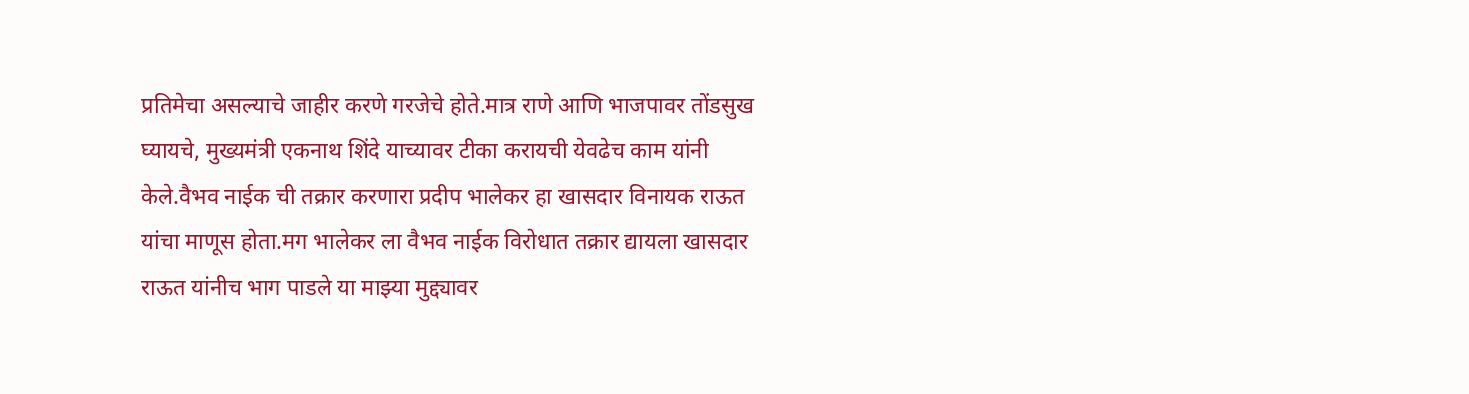प्रतिमेचा असल्याचे जाहीर करणे गरजेचे होते.मात्र राणे आणि भाजपावर तोंडसुख घ्यायचे, मुख्यमंत्री एकनाथ शिंदे याच्यावर टीका करायची येवढेच काम यांनी केले.वैभव नाईक ची तक्रार करणारा प्रदीप भालेकर हा खासदार विनायक राऊत यांचा माणूस होता.मग भालेकर ला वैभव नाईक विरोधात तक्रार द्यायला खासदार राऊत यांनीच भाग पाडले या माझ्या मुद्द्यावर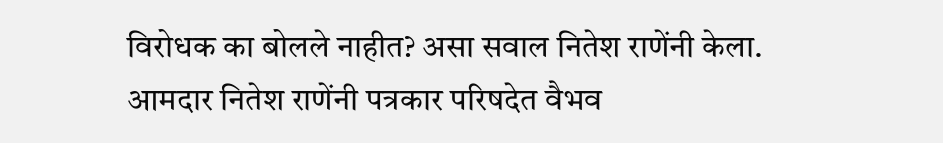विरोधक का बोलले नाहीत? असा सवाल नितेश राणेंनी केला.
आमदार नितेश राणेंनी पत्रकार परिषदेत वैभव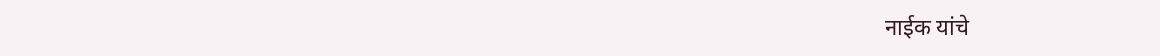नाईक यांचे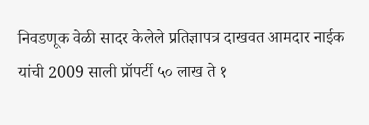निवडणूक वेळी सादर केलेले प्रतिज्ञापत्र दाखवत आमदार नाईक यांची 2009 साली प्रॉपर्टी ५० लाख ते १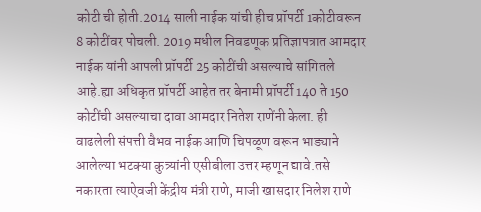कोटी ची होती.2014 साली नाईक यांची हीच प्रॉपर्टी 1कोटीवरून 8 कोटींवर पोचली. 2019 मधील निवडणूक प्रतिज्ञापत्रात आमदार नाईक यांनी आपली प्रॉपर्टी 25 कोटींची असल्याचे सांगितले आहे.ह्या अधिकृत प्रॉपर्टी आहेत तर बेनामी प्रॉपर्टी 140 ते 150 कोटींची असल्याचा दावा आमदार नितेश राणेंनी केला. ही वाढलेली संपत्ती वैभव नाईक आणि चिपळूण वरून भाड्याने आलेल्या भटक्या कुत्र्यांनी एसीबीला उत्तर म्हणून द्यावे.तसे नकारता त्याऐवजी केंद्रीय मंत्री राणे, माजी खासदार निलेश राणे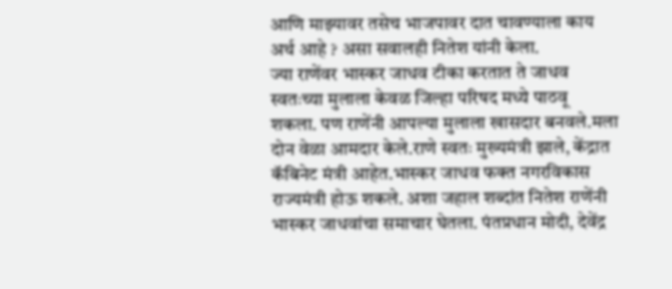आणि माझ्यावर तसेच भाजपावर दात चावण्याला काय अर्थ आहे ? असा सवालही नितेश यांनी केला.
ज्या राणेंवर भास्कर जाधव टीका करतात ते जाधव स्वतःच्या मुलाला केवळ जिल्हा परिषद मध्ये पाठवू शकला. पण राणेंनी आपल्या मुलाला खासदार बनवले.मला दोन वेळा आमदार केले.राणे स्वतः मुख्यमंत्री झाले, केंद्रात कॅबिनेट मंत्री आहेत.भास्कर जाधव फक्त नगरविकास राज्यमंत्री होऊ शकले. अशा जहाल शब्दांत नितेश राणेंनी भास्कर जाधवांचा समाचार घेतला. पंतप्रधान मोदी, देवेंद्र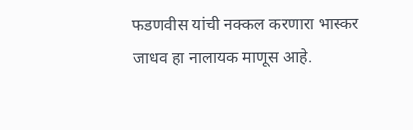फडणवीस यांची नक्कल करणारा भास्कर जाधव हा नालायक माणूस आहे.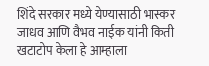शिंदे सरकार मध्ये येण्यासाठी भास्कर जाधव आणि वैभव नाईक यांनी किती खटाटोप केला हे आम्हाला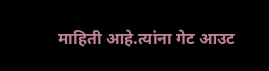माहिती आहे.त्यांना गेट आउट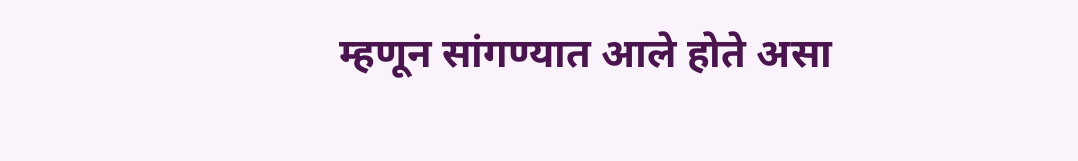म्हणून सांगण्यात आले होते असा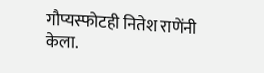गौप्यस्फोटही नितेश राणेंनी केला.